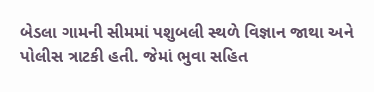બેડલા ગામની સીમમાં પશુબલી સ્થળે વિજ્ઞાન જાથા અને પોલીસ ત્રાટકી હતી. જેમાં ભુવા સહિત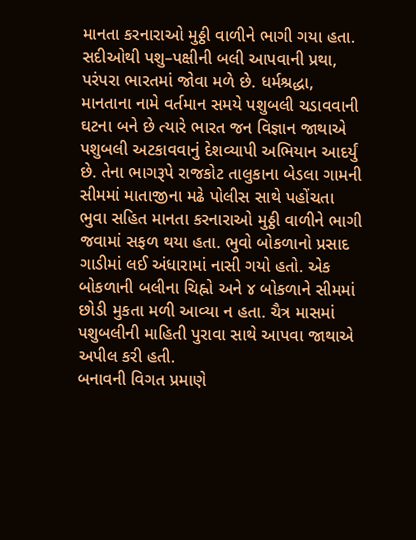માનતા કરનારાઓ મુઠ્ઠી વાળીને ભાગી ગયા હતા. સદીઓથી પશુ–પક્ષીની બલી આપવાની પ્રથા, પરંપરા ભારતમાં જોવા મળે છે. ધર્મશ્રદ્ધા, માનતાના નામે વર્તમાન સમયે પશુબલી ચડાવવાની ઘટના બને છે ત્યારે ભારત જન વિજ્ઞાન જાથાએ પશુબલી અટકાવવાનું દેશવ્યાપી અભિયાન આદર્યું છે. તેના ભાગરૂપે રાજકોટ તાલુકાના બેડલા ગામની સીમમાં માતાજીના મઢે પોલીસ સાથે પહોંચતા ભુવા સહિત માનતા કરનારાઓ મુઠ્ઠી વાળીને ભાગી જવામાં સફળ થયા હતા. ભુવો બોકળાનો પ્રસાદ ગાડીમાં લઈ અંધારામાં નાસી ગયો હતો. એક બોકળાની બલીના ચિહ્નો અને ૪ બોકળાને સીમમાં છોડી મુકતા મળી આવ્યા ન હતા. ચૈત્ર માસમાં પશુબલીની માહિતી પુરાવા સાથે આપવા જાથાએ અપીલ કરી હતી.
બનાવની વિગત પ્રમાણે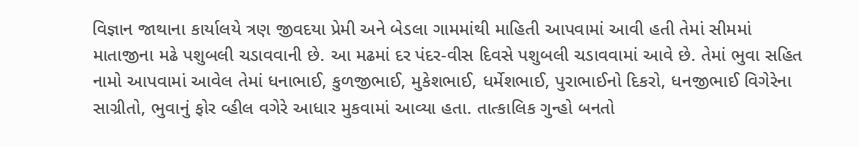વિજ્ઞાન જાથાના કાર્યાલયે ત્રણ જીવદયા પ્રેમી અને બેડલા ગામમાંથી માહિતી આપવામાં આવી હતી તેમાં સીમમાં માતાજીના મઢે પશુબલી ચડાવવાની છે. આ મઢમાં દર પંદર-વીસ દિવસે પશુબલી ચડાવવામાં આવે છે. તેમાં ભુવા સહિત નામો આપવામાં આવેલ તેમાં ધનાભાઈ, કુળજીભાઈ, મુકેશભાઈ, ધર્મેશભાઈ, પુરાભાઈનો દિકરો, ધનજીભાઈ વિગેરેના સાગ્રીતો, ભુવાનું ફોર વ્હીલ વગેરે આધાર મુકવામાં આવ્યા હતા. તાત્કાલિક ગુન્હો બનતો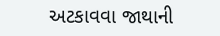અટકાવવા જાથાની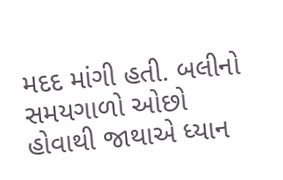મદદ માંગી હતી. બલીનો સમયગાળો ઓછો હોવાથી જાથાએ ધ્યાન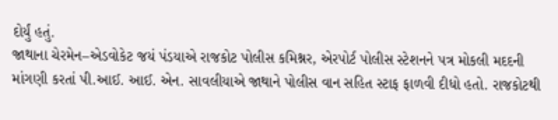દોર્યું હતું.
જાથાના ચેરમેન–એડવોકેટ જયં પંડયાએ રાજકોટ પોલીસ કમિશ્નર, એરપોર્ટ પોલીસ સ્ટેશનને પત્ર મોકલી મદદની માંગણી કરતાં પી.આઈ. આઈ. એન. સાવલીયાએ જાથાને પોલીસ વાન સહિત સ્ટાફ ફાળવી દીધો હતો. રાજકોટથી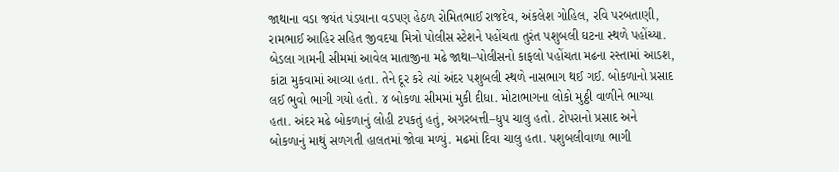જાથાના વડા જયંત પંડયાના વડપણ હેઠળ રોમિતભાઈ રાજદેવ, અંકલેશ ગોહિલ, રવિ પરબતાણી, રામભાઈ આહિર સહિત જીવદયા મિત્રો પોલીસ સ્ટેશને પહોંચતા તુરંત પશુબલી ઘટના સ્થળે પહોંચ્યા. બેડલા ગામની સીમમાં આવેલ માતાજીના મઢે જાથા–પોલીસનો કાફલો પહોંચતા મઢના રસ્તામાં આડશ, કાંટા મુકવામાં આવ્યા હતા. તેને દૂર કરે ત્યાં અંદર પશુબલી સ્થળે નાસભાગ થઈ ગઈ. બોકળાનો પ્રસાદ લઈ ભુવો ભાગી ગયો હતો. ૪ બોકળા સીમમાં મુકી દીધા. મોટાભાગના લોકો મુઠ્ઠી વાળીને ભાગ્યા હતા. અંદર મઢે બોકળાનું લોહી ટપકતું હતું, અગરબત્તી–ધુપ ચાલુ હતો. ટોપરાનો પ્રસાદ અને બોકળાનું માથું સળગતી હાલતમાં જોવા મળ્યું. મઢમાં દિવા ચાલુ હતા. પશુબલીવાળા ભાગી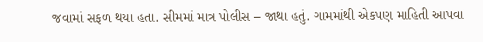જવામાં સફળ થયા હતા. સીમમાં માત્ર પોલીસ – જાથા હતું. ગામમાંથી એકપણ માહિતી આપવા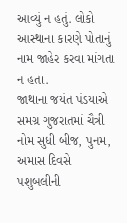આવ્યું ન હતું. લોકો આસ્થાના કારણે પોતાનું નામ જાહેર કરવા માંગતા ન હતા.
જાથાના જયંત પંડયાએ સમગ્ર ગુજરાતમાં ચૈત્રી નોમ સુધી બીજ, પુનમ, અમાસ દિવસે પશુબલીની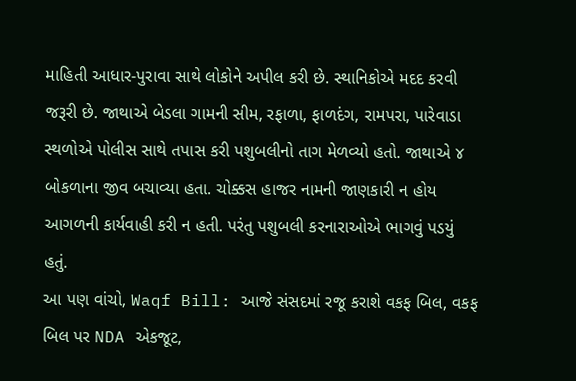માહિતી આધાર-પુરાવા સાથે લોકોને અપીલ કરી છે. સ્થાનિકોએ મદદ કરવી જરૂરી છે. જાથાએ બેડલા ગામની સીમ, રફાળા, ફાળદંગ, રામપરા, પારેવાડા સ્થળોએ પોલીસ સાથે તપાસ કરી પશુબલીનો તાગ મેળવ્યો હતો. જાથાએ ૪ બોકળાના જીવ બચાવ્યા હતા. ચોક્કસ હાજર નામની જાણકારી ન હોય આગળની કાર્યવાહી કરી ન હતી. પરંતુ પશુબલી કરનારાઓએ ભાગવું પડયું હતું.
આ પણ વાંચો, Waqf Bill: આજે સંસદમાં રજૂ કરાશે વકફ બિલ, વકફ બિલ પર NDA એકજૂટ,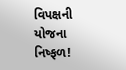વિપક્ષની યોજના નિષ્ફળ!